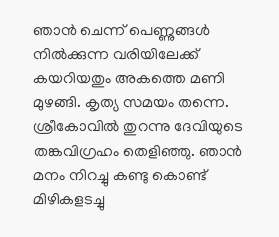ഞാൻ ചെന്ന് പെണ്ണുങ്ങൾ നിൽക്കുന്ന വരിയിലേക്ക് കയറിയതും അകത്തെ മണി മുഴങ്ങി. കൃത്യ സമയം തന്നെ. ശ്രീകോവിൽ തുറന്നു ദേവിയുടെ തങ്കവിഗ്രഹം തെളിഞ്ഞു. ഞാൻ മനം നിറച്ചു കണ്ടു കൊണ്ട് മിഴികളടച്ചു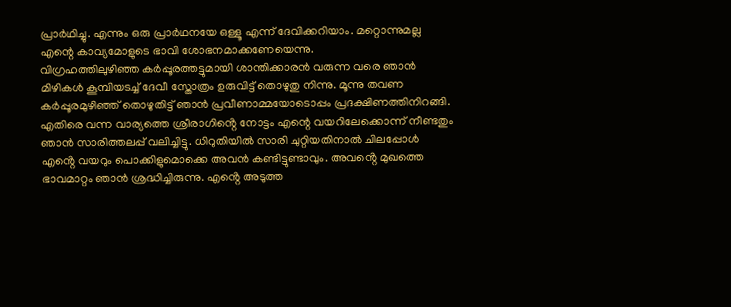പ്രാർഥിച്ചു. എന്നും ഒരു പ്രാർഥനയേ ഒള്ളൂ എന്ന് ദേവിക്കറിയാം. മറ്റൊന്നുമല്ല എന്റെ കാവ്യമോളുടെ ഭാവി ശോഭനമാക്കണേയെന്നു.
വിഗ്രഹത്തിലുഴിഞ്ഞ കർപ്പൂരത്തട്ടുമായി ശാന്തിക്കാരൻ വരുന്ന വരെ ഞാൻ മിഴികൾ കൂമ്പിയടച്ച് ദേവീ സ്തോത്രം ഉരുവിട്ട് തൊഴുതു നിന്നു. മൂന്നു തവണ കർപ്പൂരമുഴിഞ്ഞ് തൊഴുതിട്ട് ഞാൻ പ്രവീണാമ്മയോടൊപ്പം പ്രദക്ഷിണത്തിനിറങ്ങി.
എതിരെ വന്ന വാര്യത്തെ ശ്രീരാഗിൻ്റെ നോട്ടം എന്റെ വയറിലേക്കൊന്ന് നീണ്ടതും ഞാൻ സാരിത്തലപ്പ് വലിച്ചിട്ടു. ധിറുതിയിൽ സാരി ചുറ്റിയതിനാൽ ചിലപ്പോൾ എൻ്റെ വയറും പൊക്കിളുമൊക്കെ അവൻ കണ്ടിട്ടുണ്ടാവും. അവൻ്റെ മുഖത്തെ ഭാവമാറ്റം ഞാൻ ശ്രദ്ധിച്ചിരുന്നു. എൻ്റെ അടുത്ത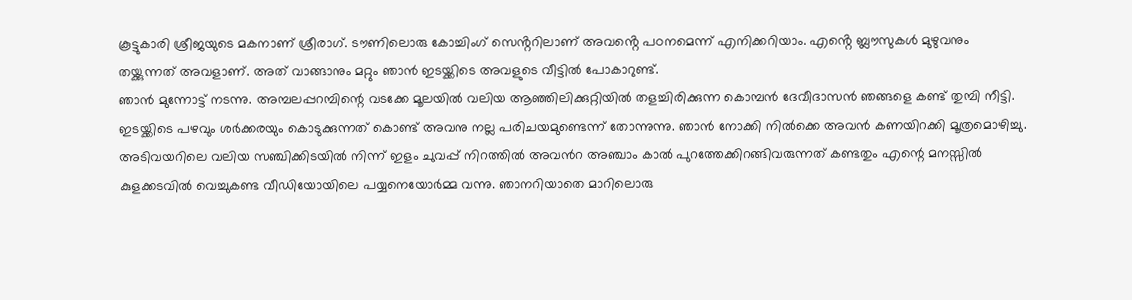കൂട്ടുകാരി ശ്രീജയുടെ മകനാണ് ശ്രീരാഗ്. ടൗണിലൊരു കോച്ചിംഗ് സെൻ്ററിലാണ് അവൻ്റെ പഠനമെന്ന് എനിക്കറിയാം. എൻ്റെ ബ്ലൗസുകൾ മുഴുവനും തയ്ക്കുന്നത് അവളാണ്. അത് വാങ്ങാനും മറ്റും ഞാൻ ഇടയ്ക്കിടെ അവളുടെ വീട്ടിൽ പോകാറുണ്ട്.
ഞാൻ മുന്നോട്ട് നടന്നു. അമ്പലപ്പറമ്പിന്റെ വടക്കേ മൂലയിൽ വലിയ ആഞ്ഞിലിക്കുറ്റിയിൽ തളച്ചിരിക്കുന്ന കൊമ്പൻ ദേവീദാസൻ ഞങ്ങളെ കണ്ട് തുമ്പി നീട്ടി. ഇടയ്ക്കിടെ പഴവും ശർക്കരയും കൊടുക്കുന്നത് കൊണ്ട് അവനു നല്ല പരിചയമുണ്ടെന്ന് തോന്നുന്നു. ഞാൻ നോക്കി നിൽക്കെ അവൻ കണയിറക്കി മൂത്രമൊഴിച്ചു.
അടിവയറിലെ വലിയ സഞ്ചിക്കിടയിൽ നിന്ന് ഇളം ചുവപ്പ് നിറത്തിൽ അവൻറ അഞ്ചാം കാൽ പുറത്തേക്കിറങ്ങിവരുന്നത് കണ്ടതും എന്റെ മനസ്സിൽ കുളക്കടവിൽ വെച്ചുകണ്ട വീഡിയോയിലെ പയ്യനെയോർമ്മ വന്നു. ഞാനറിയാതെ മാറിലൊരു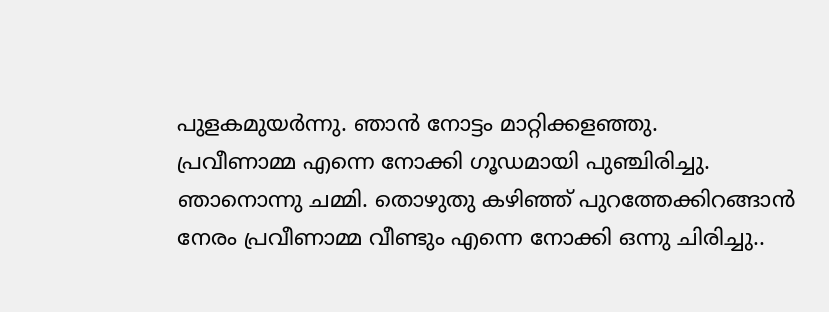പുളകമുയർന്നു. ഞാൻ നോട്ടം മാറ്റിക്കളഞ്ഞു.
പ്രവീണാമ്മ എന്നെ നോക്കി ഗൂഡമായി പുഞ്ചിരിച്ചു. ഞാനൊന്നു ചമ്മി. തൊഴുതു കഴിഞ്ഞ് പുറത്തേക്കിറങ്ങാൻ നേരം പ്രവീണാമ്മ വീണ്ടും എന്നെ നോക്കി ഒന്നു ചിരിച്ചു..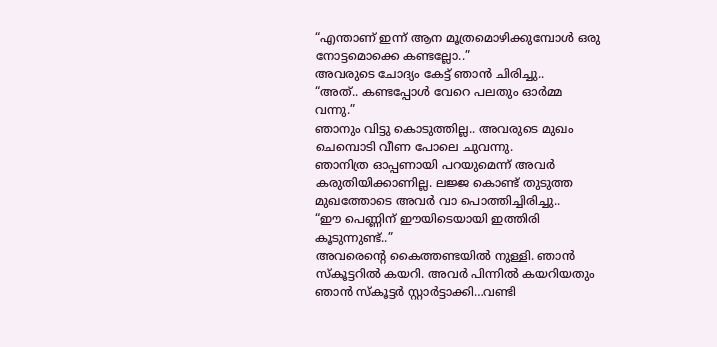“എന്താണ് ഇന്ന് ആന മൂത്രമൊഴിക്കുമ്പോൾ ഒരു നോട്ടമൊക്കെ കണ്ടല്ലോ..”
അവരുടെ ചോദ്യം കേട്ട് ഞാൻ ചിരിച്ചു..
“അത്.. കണ്ടപ്പോൾ വേറെ പലതും ഓർമ്മ വന്നു.”
ഞാനും വിട്ടു കൊടുത്തില്ല.. അവരുടെ മുഖം ചെമ്പൊടി വീണ പോലെ ചുവന്നു.
ഞാനിത്ര ഓപ്പണായി പറയുമെന്ന് അവർ കരുതിയിക്കാണില്ല. ലജ്ജ കൊണ്ട് തുടുത്ത മുഖത്തോടെ അവർ വാ പൊത്തിച്ചിരിച്ചു..
“ഈ പെണ്ണിന് ഈയിടെയായി ഇത്തിരി കൂടുന്നുണ്ട്..”
അവരെൻ്റെ കൈത്തണ്ടയിൽ നുള്ളി. ഞാൻ സ്കൂട്ടറിൽ കയറി. അവർ പിന്നിൽ കയറിയതും ഞാൻ സ്കൂട്ടർ സ്റ്റാർട്ടാക്കി…വണ്ടി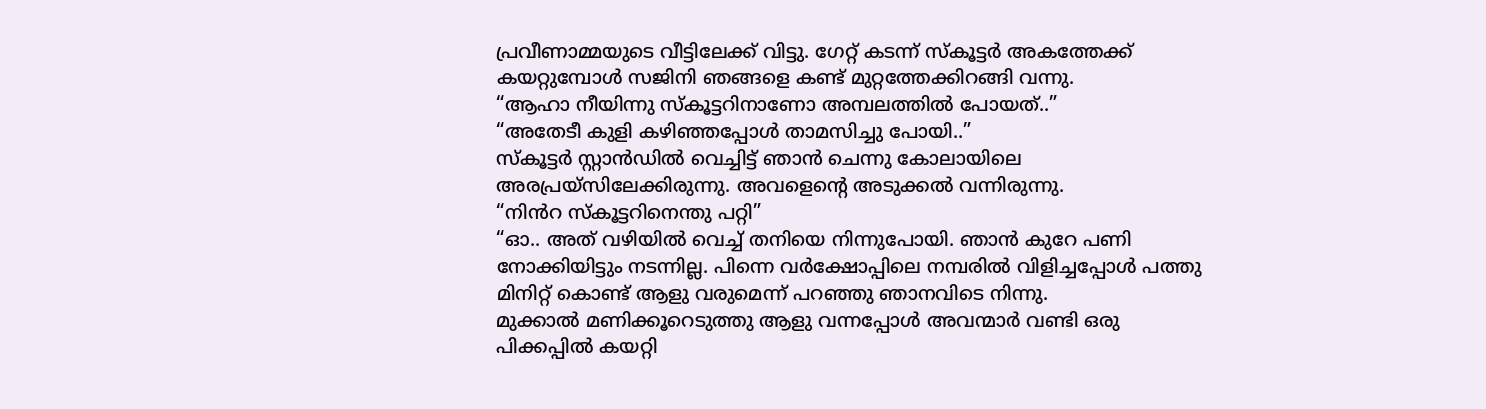പ്രവീണാമ്മയുടെ വീട്ടിലേക്ക് വിട്ടു. ഗേറ്റ് കടന്ന് സ്കൂട്ടർ അകത്തേക്ക് കയറ്റുമ്പോൾ സജിനി ഞങ്ങളെ കണ്ട് മുറ്റത്തേക്കിറങ്ങി വന്നു.
“ആഹാ നീയിന്നു സ്കൂട്ടറിനാണോ അമ്പലത്തിൽ പോയത്..”
“അതേടീ കുളി കഴിഞ്ഞപ്പോൾ താമസിച്ചു പോയി..”
സ്കൂട്ടർ സ്റ്റാൻഡിൽ വെച്ചിട്ട് ഞാൻ ചെന്നു കോലായിലെ അരപ്രയ്സിലേക്കിരുന്നു. അവളെൻ്റെ അടുക്കൽ വന്നിരുന്നു.
“നിൻറ സ്കൂട്ടറിനെന്തു പറ്റി”
“ഓ.. അത് വഴിയിൽ വെച്ച് തനിയെ നിന്നുപോയി. ഞാൻ കുറേ പണി നോക്കിയിട്ടും നടന്നില്ല. പിന്നെ വർക്ഷോപ്പിലെ നമ്പരിൽ വിളിച്ചപ്പോൾ പത്തു മിനിറ്റ് കൊണ്ട് ആളു വരുമെന്ന് പറഞ്ഞു ഞാനവിടെ നിന്നു.
മുക്കാൽ മണിക്കൂറെടുത്തു ആളു വന്നപ്പോൾ അവന്മാർ വണ്ടി ഒരു പിക്കപ്പിൽ കയറ്റി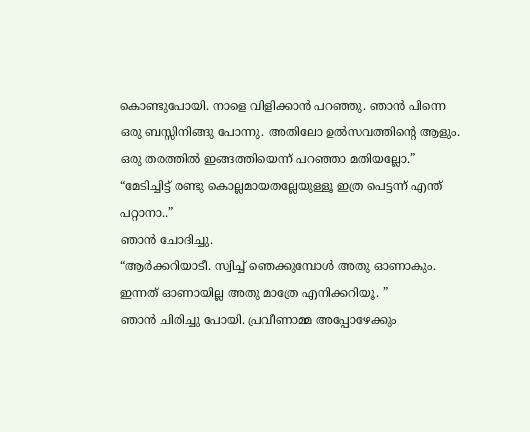കൊണ്ടുപോയി. നാളെ വിളിക്കാൻ പറഞ്ഞു. ഞാൻ പിന്നെ ഒരു ബസ്സിനിങ്ങു പോന്നു. അതിലോ ഉൽസവത്തിന്റെ ആളും. ഒരു തരത്തിൽ ഇങ്ങത്തിയെന്ന് പറഞ്ഞാ മതിയല്ലോ.”
“മേടിച്ചിട്ട് രണ്ടു കൊല്ലമായതല്ലേയുള്ളൂ ഇത്ര പെട്ടന്ന് എന്ത് പറ്റാനാ..”
ഞാൻ ചോദിച്ചു.
“ആർക്കറിയാടീ. സ്വിച്ച് ഞെക്കുമ്പോൾ അതു ഓണാകും. ഇന്നത് ഓണായില്ല അതു മാത്രേ എനിക്കറിയൂ. ”
ഞാൻ ചിരിച്ചു പോയി. പ്രവീണാമ്മ അപ്പോഴേക്കും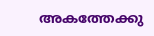അകത്തേക്കു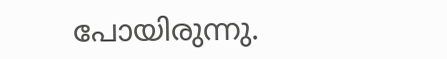പോയിരുന്നു.